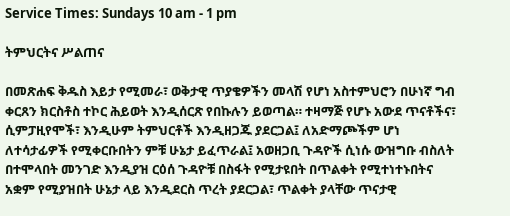Service Times: Sundays 10 am - 1 pm

ትምህርትና ሥልጠና

በመጽሐፍ ቅዱስ እይታ የሚመራ፣ ወቅታዊ ጥያቄዎችን መላሽ የሆነ አስተምህሮን በሁነኛ ግብ ቀርጸን ክርስቶስ ተኮር ሕይወት እንዲሰርጽ የበኩሉን ይወጣል። ተዛማጅ የሆኑ አውደ ጥናቶችና፣ ሲምፓዚየሞች፣ እንዲሁም ትምህርቶች እንዲዘጋጁ ያደርጋል፤ ለአድማጮችም ሆነ ለተሳታፊዎች የሚቀርቡበትን ምቹ ሁኔታ ይፈጥራል፤ አወዘጋቢ ጉዳዮች ሲነሱ ውዝግቡ ብስለት በተሞላበት መንገድ እንዲያዝ ርዕሰ ጉዳዮቹ በስፋት የሚታዩበት በጥልቀት የሚተነተኑበትና አቋም የሚያዝበት ሁኔታ ላይ እንዲደርስ ጥረት ያደርጋል፣ ጥልቀት ያላቸው ጥናታዊ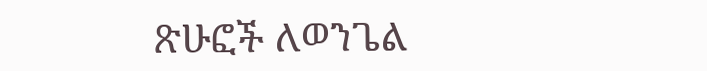ጽሁፎች ለወንጌል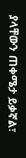ያላቸውን ጠቀሜታ ይቃኛል፣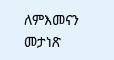ለምእመናን መታነጽ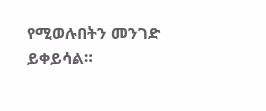የሚወሉበትን መንገድ ይቀይሳል።